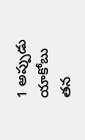1 అప్పుడు యాకోబు తన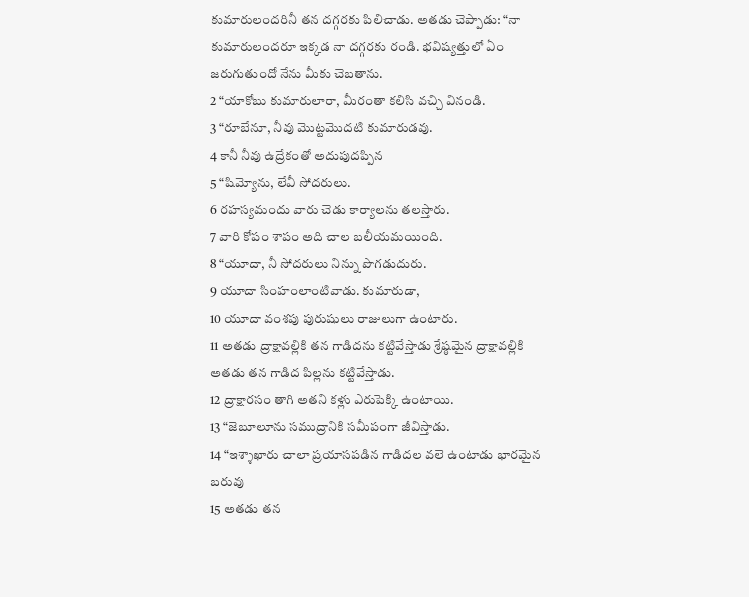కుమారులందరినీ తన దగ్గరకు పిలిచాడు. అతడు చెప్పాడు: “నా కుమారులందరూ ఇక్కడ నా దగ్గరకు రండి. భవిష్యత్తులో ఏం జరుగుతుందో నేను మీకు చెబతాను.
2 “యాకోబు కుమారులారా, మీరంతా కలిసి వచ్చి వినండి.
3 “రూబేనూ, నీవు మొట్టమొదటి కుమారుడవు.
4 కానీ నీవు ఉద్రేకంతో అదుపుదప్పిన
5 “షిమ్యోను, లేవీ సోదరులు.
6 రహస్యమందు వారు చెడు కార్యాలను తలస్తారు.
7 వారి కోపం శాపం అది చాల బలీయమయింది.
8 “యూదా, నీ సోదరులు నిన్ను పొగడుదురు.
9 యూదా సింహంలాంటివాడు. కుమారుడా,
10 యూదా వంశపు పురుషులు రాజులుగా ఉంటారు.
11 అతడు ద్రాక్షావల్లికి తన గాడిదను కట్టివేస్తాడు శ్రేష్ఠమైన ద్రాక్షావల్లికి అతడు తన గాడిద పిల్లను కట్టివేస్తాడు.
12 ద్రాక్షారసం తాగి అతని కళ్లు ఎరుపెక్కి ఉంటాయి.
13 “జెబూలూను సముద్రానికి సమీపంగా జీవిస్తాడు.
14 “ఇశ్శాఖారు చాలా ప్రయాసపడిన గాడిదల వలె ఉంటాడు భారమైన బరువు
15 అతడు తన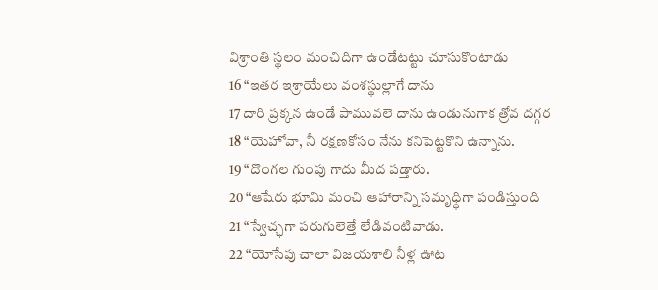విశ్రాంతి స్థలం మంచిదిగా ఉండేటట్టు చూసుకొంటాడు
16 “ఇతర ఇశ్రాయేలు వంశస్థుల్లాగే దాను
17 దారి ప్రక్కన ఉండే పామువలె దాను ఉండునుగాక త్రోవ దగ్గర
18 “యెహోవా, నీ రక్షణకోసం నేను కనిపెట్టకొని ఉన్నాను.
19 “దొంగల గుంపు గాదు మీద పడ్తారు.
20 “ఆషేరు భూమి మంచి ఆహారాన్ని సమృధ్ధిగా పండిస్తుంది
21 “స్వేచ్ఛగా పరుగులెత్తే లేడివంటివాడు.
22 “యోసేపు చాలా విజయశాలి నీళ్ల ఊట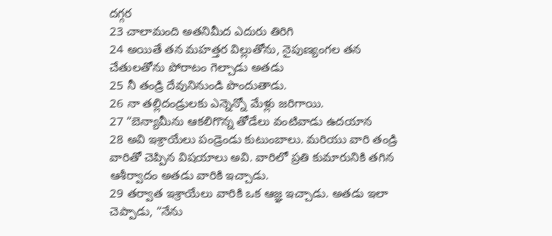దగ్గర
23 చాలామంది అతనిమీద ఎదురు తిరిగి
24 అయితే తన మహత్తర విల్లుతోను, నైపుణ్యంగల తన చేతులతోను పోరాటం గెల్చాడు అతడు
25 నీ తండ్రి దేవునినుండి పొందుతాడు.
26 నా తల్లిదండ్రులకు ఎన్నెన్నో మేళ్లు జరిగాయి.
27 “బెన్యామీను ఆకలిగొన్న తోడేలు వంటివాడు ఉదయాన
28 అవి ఇశ్రాయేలు పండ్రెండు కుటుంబాలు. మరియు వారి తండ్రి వారితో చెప్పిన విషయాలు అవి. వారిలో ప్రతి కుమారునికి తగిన ఆశీర్వాదం అతడు వారికి ఇచ్చాడు.
29 తర్వాత ఇశ్రాయేలు వారికి ఒక ఆజ్ఞ ఇచ్చాడు. అతడు ఇలా చెప్పాడు, “నేను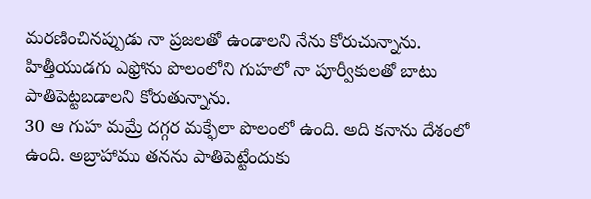మరణించినప్పుడు నా ప్రజలతో ఉండాలని నేను కోరుచున్నాను. హిత్తీయుడగు ఎఫ్రోను పొలంలోని గుహలో నా పూర్వీకులతో బాటు పాతిపెట్టబడాలని కోరుతున్నాను.
30 ఆ గుహ మమ్రే దగ్గర మక్ఫేలా పొలంలో ఉంది. అది కనాను దేశంలో ఉంది. అబ్రాహాము తనను పాతిపెట్టేందుకు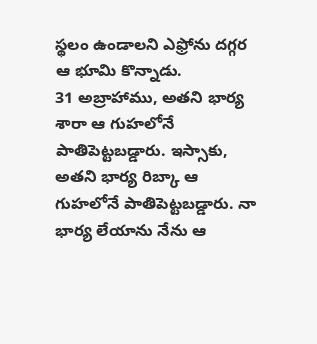స్థలం ఉండాలని ఎఫ్రోను దగ్గర ఆ భూమి కొన్నాడు.
31 అబ్రాహాము, అతని భార్య శారా ఆ గుహలోనే పాతిపెట్టబడ్డారు. ఇస్సాకు, అతని భార్య రిబ్కా ఆ గుహలోనే పాతిపెట్టబడ్డారు. నా భార్య లేయాను నేను ఆ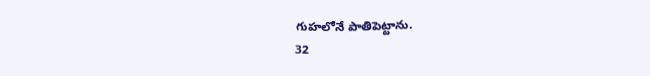గుహలోనే పాతిపెట్టాను.
32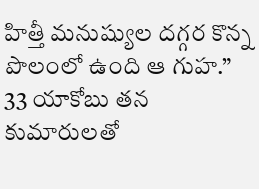హిత్తీ మనుష్యుల దగ్గర కొన్న పొలంలో ఉంది ఆ గుహ.”
33 యాకోబు తన కుమారులతో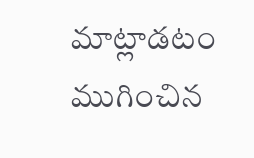మాట్లాడటం ముగించిన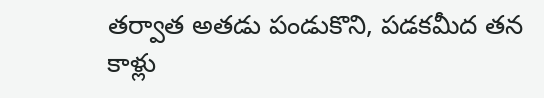తర్వాత అతడు పండుకొని, పడకమీద తన కాళ్లు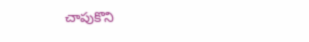చాపుకొని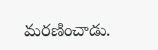మరణించాడు.